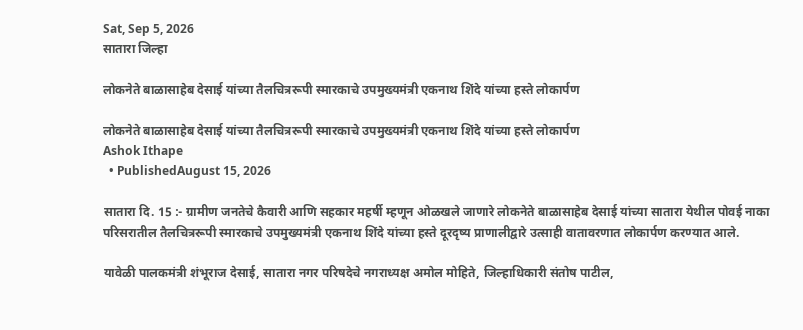Sat, Sep 5, 2026
सातारा जिल्हा

लोकनेते बाळासाहेब देसाई यांच्या तैलचित्ररूपी स्मारकाचे उपमुख्यमंत्री एकनाथ शिंदे यांच्या हस्ते लोकार्पण

लोकनेते बाळासाहेब देसाई यांच्या तैलचित्ररूपी स्मारकाचे उपमुख्यमंत्री एकनाथ शिंदे यांच्या हस्ते लोकार्पण
Ashok Ithape
  • PublishedAugust 15, 2026

सातारा दि. 15 :- ग्रामीण जनतेचे कैवारी आणि सहकार महर्षी म्हणून ओळखले जाणारे लोकनेते बाळासाहेब देसाई यांच्या सातारा येथील पोवई नाका परिसरातील तैलचित्ररूपी स्मारकाचे उपमुख्यमंत्री एकनाथ शिंदे यांच्या हस्ते दूरदृष्य प्राणालीद्वारे उत्साही वातावरणात लोकार्पण करण्यात आले.

यावेळी पालकमंत्री शंभूराज देसाई, सातारा नगर परिषदेचे नगराध्यक्ष अमोल मोहिते, जिल्हाधिकारी संतोष पाटील,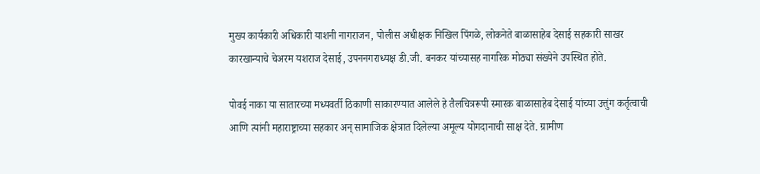मुख्य कार्यकारी अधिकारी याशनी नागराजन, पोलीस अधीक्षक निखिल पिंगळे, लोकनेते बाळासाहेब देसाई सहकारी साखर कारखान्याचे चेअरम यशराज देसाई, उपननगराध्यक्ष डी.जी. बनकर यांच्यासह नागरिक मोठ्या संख्येने उपस्थित होते.

पोवई नाका या सातारच्या मध्यवर्ती ठिकाणी साकारण्यात आलेले हे तैलचित्ररूपी स्मारक बाळासाहेब देसाई यांच्या उत्तुंग कर्तृत्वाची आणि त्यांनी महाराष्ट्राच्या सहकार अन् सामाजिक क्षेत्रात दिलेल्या अमूल्य योगदानाची साक्ष देते. ग्रामीण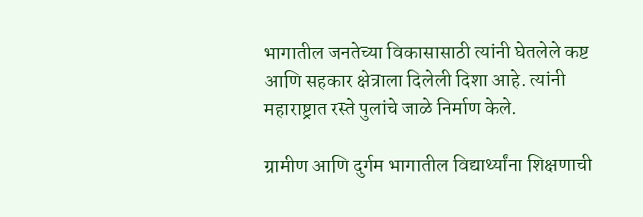भागातील जनतेच्या विकासासाठी त्यांनी घेतलेले कष्ट आणि सहकार क्षेत्राला दिलेली दिशा आहे. त्यांनी महाराष्ट्रात रस्ते पुलांचे जाळे निर्माण केले.

ग्रामीण आणि दुर्गम भागातील विद्यार्थ्यांना शिक्षणाची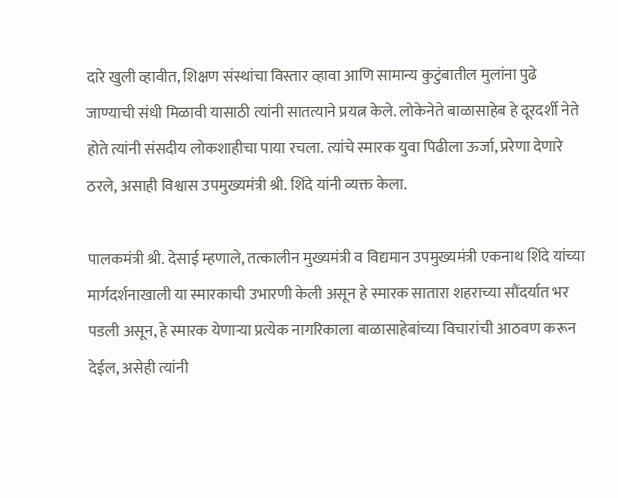दारे खुली व्हावीत, शिक्षण संस्थांचा विस्तार व्हावा आणि सामान्य कुटुंबातील मुलांना पुढे जाण्याची संधी मिळावी यासाठी त्यांनी सातत्याने प्रयत्न केले. लोकेनेते बाळासाहेब हे दूरदर्शी नेते होते त्यांनी संसदीय लोकशाहीचा पाया रचला. त्यांचे स्मारक युवा पिढीला ऊर्जा, प्ररेणा देणारे ठरले, असाही विश्वास उपमुख्यमंत्री श्री. शिंदे यांनी व्यक्त केला.

पालकमंत्री श्री. देसाई म्हणाले, तत्कालीन मुख्यमंत्री व विद्यमान उपमुख्यमंत्री एकनाथ शिंदे यांच्या मार्गदर्शनाखाली या स्मारकाची उभारणी केली असून हे स्मारक सातारा शहराच्या सौंदर्यात भर पडली असून, हे स्मारक येणाऱ्या प्रत्येक नागरिकाला बाळासाहेबांच्या विचारांची आठवण करून देईल, असेही त्यांनी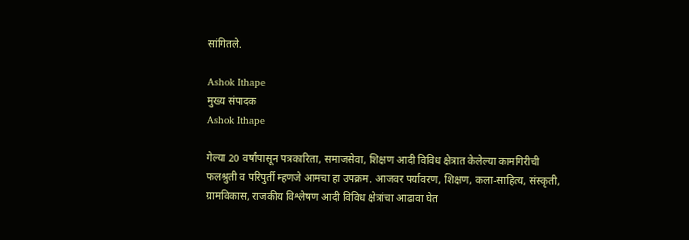सांगितले.

Ashok Ithape
मुख्य संपादक
Ashok Ithape

गेल्या 20 वर्षांपासून पत्रकारिता, समाजसेवा, शिक्षण आदी विविध क्षेत्रात केलेल्या कामगिरीची फलश्रुती व परिपुर्ती म्हणजे आमचा हा उपक्रम. आजवर पर्यावरण, शिक्षण, कला-साहित्य, संस्कृती, ग्रामविकास, राजकीय विश्लेषण आदी विविध क्षेत्रांचा आढावा घेत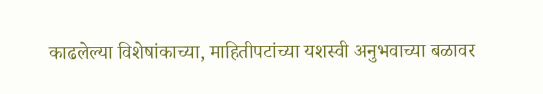काढलेल्या विशेषांकाच्या, माहितीपटांच्या यशस्वी अनुभवाच्या बळावर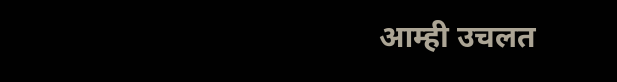आम्ही उचलत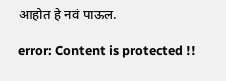आहोत हे नवं पाऊल.

error: Content is protected !!